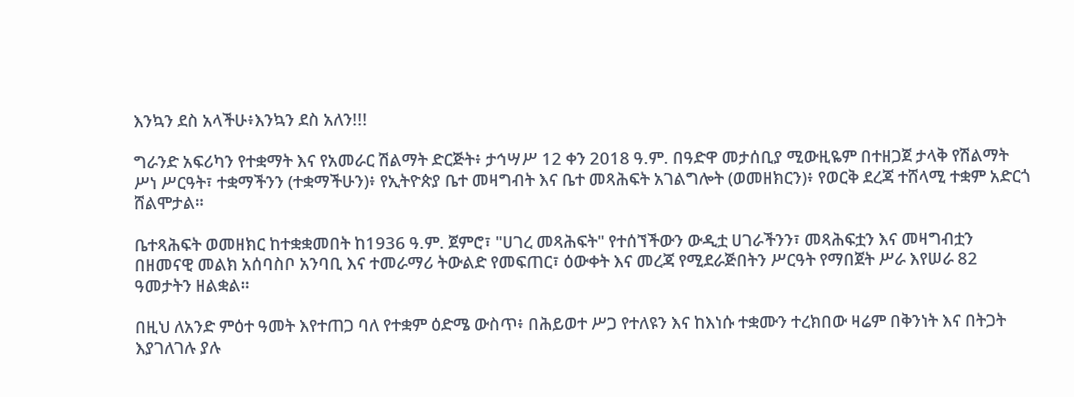እንኳን ደስ አላችሁ፥እንኳን ደስ አለን!!!

ግራንድ አፍሪካን የተቋማት እና የአመራር ሽልማት ድርጅት፥ ታኅሣሥ 12 ቀን 2018 ዓ.ም. በዓድዋ መታሰቢያ ሚውዚዬም በተዘጋጀ ታላቅ የሽልማት ሥነ ሥርዓት፣ ተቋማችንን (ተቋማችሁን)፥ የኢትዮጵያ ቤተ መዛግብት እና ቤተ መጻሕፍት አገልግሎት (ወመዘክርን)፥ የወርቅ ደረጃ ተሸላሚ ተቋም አድርጎ ሸልሞታል።

ቤተጻሕፍት ወመዘክር ከተቋቋመበት ከ1936 ዓ.ም. ጀምሮ፣ "ሀገረ መጻሕፍት" የተሰኘችውን ውዲቷ ሀገራችንን፣ መጻሕፍቷን እና መዛግብቷን በዘመናዊ መልክ አሰባስቦ አንባቢ እና ተመራማሪ ትውልድ የመፍጠር፣ ዕውቀት እና መረጃ የሚደራጅበትን ሥርዓት የማበጀት ሥራ እየሠራ 82 ዓመታትን ዘልቋል።

በዚህ ለአንድ ምዕተ ዓመት እየተጠጋ ባለ የተቋም ዕድሜ ውስጥ፥ በሕይወተ ሥጋ የተለዩን እና ከእነሱ ተቋሙን ተረክበው ዛሬም በቅንነት እና በትጋት እያገለገሉ ያሉ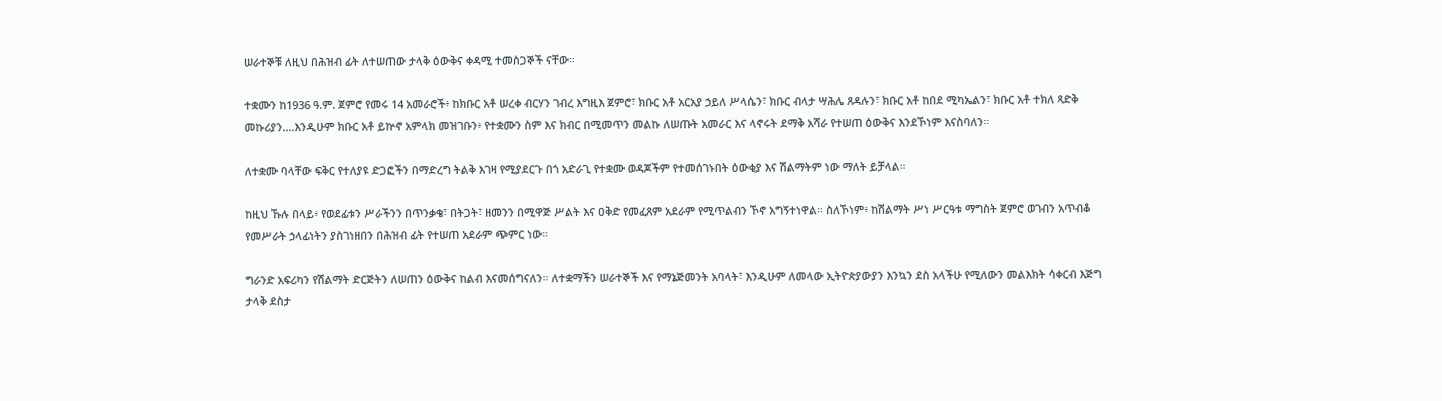ሠራተኞቹ ለዚህ በሕዝብ ፊት ለተሠጠው ታላቅ ዕውቅና ቀዳሚ ተመስጋኞች ናቸው።

ተቋሙን ከ1936 ዓ.ም. ጀምሮ የመሩ 14 አመራሮች፥ ከክቡር አቶ ሠረቀ ብርሃን ገብረ እግዚእ ጀምሮ፣ ክቡር አቶ አርአያ ኃይለ ሥላሴን፣ ክቡር ብላታ ሣሕሌ ጸዳሉን፣ ክቡር አቶ ከበደ ሚካኤልን፣ ክቡር አቶ ተክለ ጻድቅ መኩሪያን....እንዲሁም ክቡር አቶ ይኵኖ አምላክ መዝገቡን፥ የተቋሙን ስም እና ክብር በሚመጥን መልኩ ለሠጡት አመራር እና ላኖሩት ደማቅ አሻራ የተሠጠ ዕውቅና እንደኾነም እናስባለን።

ለተቋሙ ባላቸው ፍቅር የተለያዩ ድጋፎችን በማድረግ ትልቅ እገዛ የሚያደርጉ በጎ አድራጊ የተቋሙ ወዳጆችም የተመሰገኑበት ዕውቂያ እና ሽልማትም ነው ማለት ይቻላል።

ከዚህ ኹሉ በላይ፥ የወደፊቱን ሥራችንን በጥንቃቄ፣ በትጋት፣ ዘመንን በሚዋጅ ሥልት እና ዐቅድ የመፈጸም አደራም የሚጥልብን ኾኖ አግኝተነዋል። ስለኾነም፥ ከሽልማት ሥነ ሥርዓቱ ማግስት ጀምሮ ወገብን አጥብቆ የመሥራት ኃላፊነትን ያስገነዘበን በሕዝብ ፊት የተሠጠ አደራም ጭምር ነው።

ግራንድ አፍሪካን የሽልማት ድርጅትን ለሠጠን ዕውቅና ከልብ እናመሰግናለን። ለተቋማችን ሠራተኞች እና የማኔጅመንት አባላት፣ እንዲሁም ለመላው ኢትዮጵያውያን እንኳን ደስ አላችሁ የሚለውን መልእክት ሳቀርብ እጅግ ታላቅ ደስታ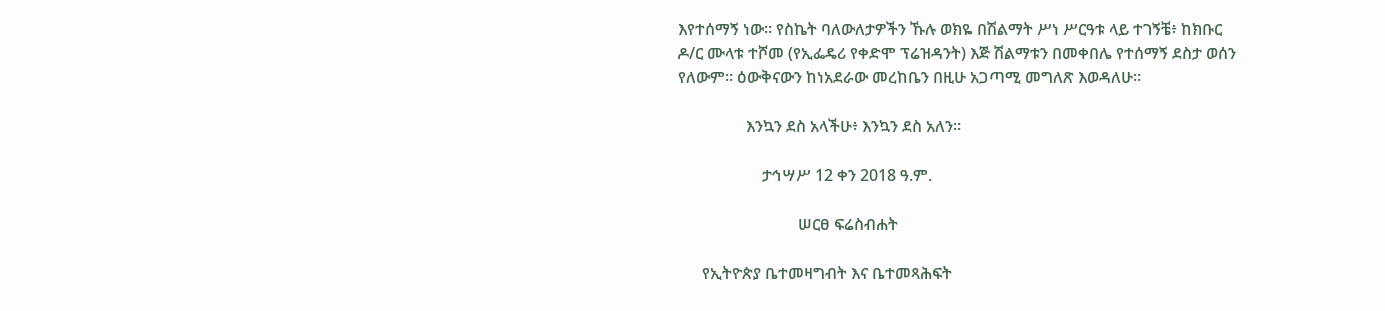እየተሰማኝ ነው። የስኬት ባለውለታዎችን ኹሉ ወክዬ በሽልማት ሥነ ሥርዓቱ ላይ ተገኝቼ፥ ከክቡር ዶ/ር ሙላቱ ተሾመ (የኢፌዴሪ የቀድሞ ፕሬዝዳንት) እጅ ሽልማቱን በመቀበሌ የተሰማኝ ደስታ ወሰን የለውም። ዕውቅናውን ከነአደራው መረከቤን በዚሁ አጋጣሚ መግለጽ እወዳለሁ።

                 እንኳን ደስ አላችሁ፥ እንኳን ደስ አለን።

                     ታኅሣሥ 12 ቀን 2018 ዓ.ም.

                              ሠርፀ ፍሬስብሐት

      የኢትዮጵያ ቤተመዛግብት እና ቤተመጻሕፍት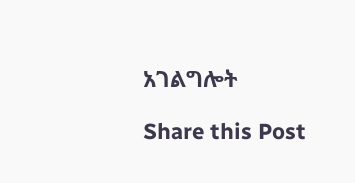አገልግሎት

Share this Post